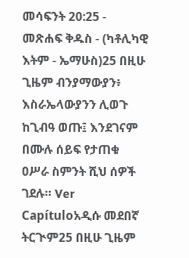መሳፍንት 20:25 - መጽሐፍ ቅዱስ - (ካቶሊካዊ እትም - ኤማሁስ)25 በዚሁ ጊዜም ብንያማውያን፥ እስራኤላውያንን ሊወጉ ከጊብዓ ወጡ፤ እንደገናም በሙሉ ሰይፍ የታጠቁ ዐሥራ ስምንት ሺህ ሰዎች ገደሉ። Ver Capítuloአዲሱ መደበኛ ትርጒም25 በዚሁ ጊዜም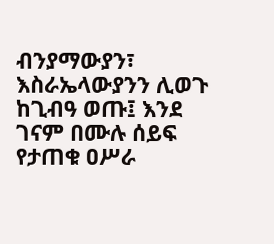ብንያማውያን፣ እስራኤላውያንን ሊወጉ ከጊብዓ ወጡ፤ እንደ ገናም በሙሉ ሰይፍ የታጠቁ ዐሥራ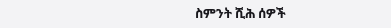ስምንት ሺሕ ሰዎች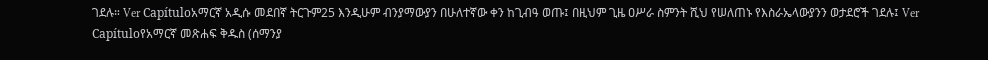ገደሉ። Ver Capítuloአማርኛ አዲሱ መደበኛ ትርጉም25 እንዲሁም ብንያማውያን በሁለተኛው ቀን ከጊብዓ ወጡ፤ በዚህም ጊዜ ዐሥራ ስምንት ሺህ የሠለጠኑ የእስራኤላውያንን ወታደሮች ገደሉ፤ Ver Capítuloየአማርኛ መጽሐፍ ቅዱስ (ሰማንያ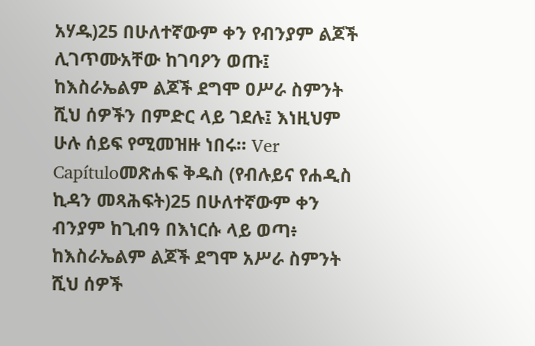አሃዱ)25 በሁለተኛውም ቀን የብንያም ልጆች ሊገጥሙአቸው ከገባዖን ወጡ፤ ከእስራኤልም ልጆች ደግሞ ዐሥራ ስምንት ሺህ ሰዎችን በምድር ላይ ገደሉ፤ እነዚህም ሁሉ ሰይፍ የሚመዝዙ ነበሩ። Ver Capítuloመጽሐፍ ቅዱስ (የብሉይና የሐዲስ ኪዳን መጻሕፍት)25 በሁለተኛውም ቀን ብንያም ከጊብዓ በእነርሱ ላይ ወጣ፥ ከእስራኤልም ልጆች ደግሞ አሥራ ስምንት ሺህ ሰዎች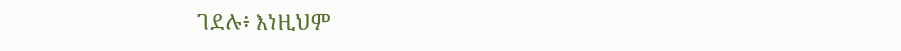ገደሉ፥ እነዚህም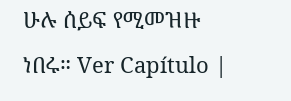ሁሉ ሰይፍ የሚመዝዙ ነበሩ። Ver Capítulo |